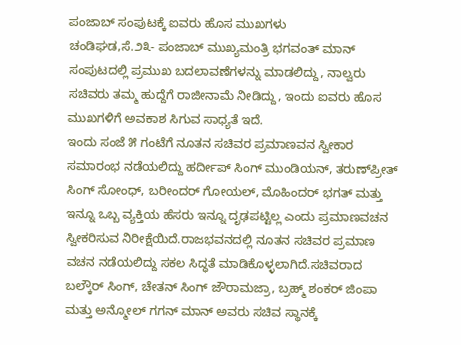ಪಂಜಾಬ್ ಸಂಪುಟಕ್ಕೆ ಐವರು ಹೊಸ ಮುಖಗಳು
ಚಂಡಿಘಡ,ಸೆ.೨೩- ಪಂಜಾಬ್ ಮುಖ್ಯಮಂತ್ರಿ ಭಗವಂತ್ ಮಾನ್ ಸಂಪುಟದಲ್ಲಿ ಪ್ರಮುಖ ಬದಲಾವಣೆಗಳನ್ನು ಮಾಡಲಿದ್ದು, ನಾಲ್ವರು ಸಚಿವರು ತಮ್ಮ ಹುದ್ದೆಗೆ ರಾಜೀನಾಮೆ ನೀಡಿದ್ದು, ಇಂದು ಐವರು ಹೊಸ ಮುಖಗಳಿಗೆ ಅವಕಾಶ ಸಿಗುವ ಸಾಧ್ಯತೆ ಇದೆ.
ಇಂದು ಸಂಜೆ ೫ ಗಂಟೆಗೆ ನೂತನ ಸಚಿವರ ಪ್ರಮಾಣವನ ಸ್ವೀಕಾರ ಸಮಾರಂಭ ನಡೆಯಲಿದ್ದು ಹರ್ದೀಪ್ ಸಿಂಗ್ ಮುಂಡಿಯನ್, ತರುಣ್‌ಪ್ರೀತ್ ಸಿಂಗ್ ಸೋಂಧ್, ಬರೀಂದರ್ ಗೋಯಲ್, ಮೊಹಿಂದರ್ ಭಗತ್ ಮತ್ತು ಇನ್ನೂ ಒಬ್ಬ ವ್ಯಕ್ತಿಯ ಹೆಸರು ಇನ್ನೂ ದೃಢಪಟ್ಟಿಲ್ಲ ಎಂದು ಪ್ರಮಾಣವಚನ ಸ್ವೀಕರಿಸುವ ನಿರೀಕ್ಷೆಯಿದೆ.ರಾಜಭವನದಲ್ಲಿ ನೂತನ ಸಚಿವರ ಪ್ರಮಾಣ ವಚನ ನಡೆಯಲಿದ್ದು ಸಕಲ ಸಿದ್ಧತೆ ಮಾಡಿಕೊಳ್ಳಲಾಗಿದೆ.ಸಚಿವರಾದ ಬಲ್ಕೌರ್ ಸಿಂಗ್, ಚೇತನ್ ಸಿಂಗ್ ಜೌರಾಮಜ್ರಾ, ಬ್ರಹ್ಮ್ ಶಂಕರ್ ಜಿಂಪಾ ಮತ್ತು ಅನ್ಮೋಲ್ ಗಗನ್ ಮಾನ್ ಅವರು ಸಚಿವ ಸ್ಥಾನಕ್ಕೆ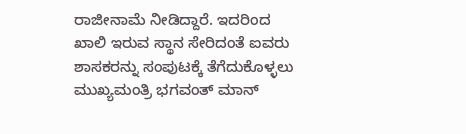ರಾಜೀನಾಮೆ ನೀಡಿದ್ದಾರೆ. ಇದರಿಂದ ಖಾಲಿ ಇರುವ ಸ್ಥಾನ ಸೇರಿದಂತೆ ಐವರು ಶಾಸಕರನ್ನು ಸಂಪುಟಕ್ಕೆ ತೆಗೆದುಕೊಳ್ಳಲು ಮುಖ್ಯಮಂತ್ರಿ ಭಗವಂತ್ ಮಾನ್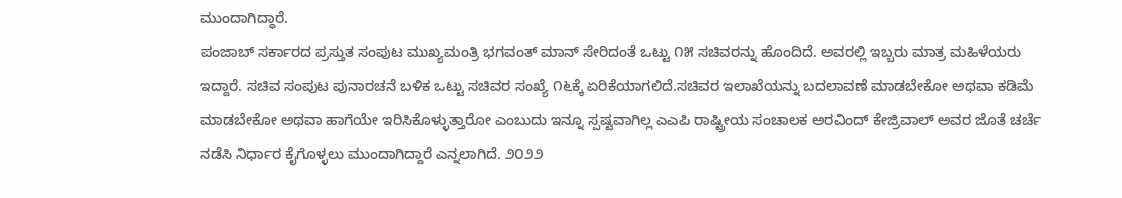ಮುಂದಾಗಿದ್ಧಾರೆ.
ಪಂಜಾಬ್ ಸರ್ಕಾರದ ಪ್ರಸ್ತುತ ಸಂಪುಟ ಮುಖ್ಯಮಂತ್ರಿ ಭಗವಂತ್ ಮಾನ್ ಸೇರಿದಂತೆ ಒಟ್ಟು ೧೫ ಸಚಿವರನ್ನು ಹೊಂದಿದೆ. ಅವರಲ್ಲಿ ಇಬ್ಬರು ಮಾತ್ರ ಮಹಿಳೆಯರು ಇದ್ದಾರೆ. ಸಚಿವ ಸಂಪುಟ ಪುನಾರಚನೆ ಬಳಿಕ ಒಟ್ಟು ಸಚಿವರ ಸಂಖ್ಯೆ ೧೬ಕ್ಕೆ ಏರಿಕೆಯಾಗಲಿದೆ.ಸಚಿವರ ಇಲಾಖೆಯನ್ನು ಬದಲಾವಣೆ ಮಾಡಬೇಕೋ ಅಥವಾ ಕಡಿಮೆ ಮಾಡಬೇಕೋ ಅಥವಾ ಹಾಗೆಯೇ ಇರಿಸಿಕೊಳ್ಳುತ್ತಾರೋ ಎಂಬುದು ಇನ್ನೂ ಸ್ಪಷ್ಟವಾಗಿಲ್ಲ ಎಎಪಿ ರಾಷ್ಟ್ರೀಯ ಸಂಚಾಲಕ ಅರವಿಂದ್ ಕೇಜ್ರಿವಾಲ್ ಅವರ ಜೊತೆ ಚರ್ಚೆ ನಡೆಸಿ ನಿರ್ಧಾರ ಕೈಗೊಳ್ಳಲು ಮುಂದಾಗಿದ್ದಾರೆ ಎನ್ನಲಾಗಿದೆ. ೨೦೨೨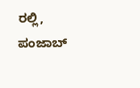ರಲ್ಲಿ, ಪಂಜಾಬ್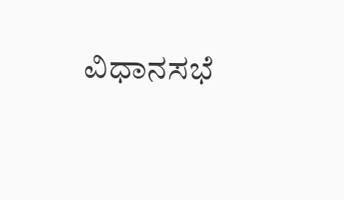ವಿಧಾನಸಭೆ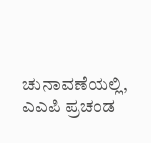ಚುನಾವಣೆಯಲ್ಲಿ, ಎಎಪಿ ಪ್ರಚಂಡ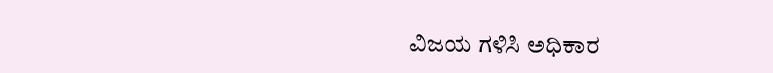ವಿಜಯ ಗಳಿಸಿ ಅಧಿಕಾರ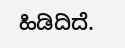ಹಿಡಿದಿದೆ.